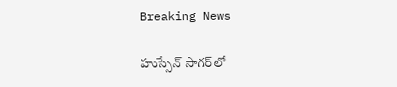Breaking News

హుస్సేన్ సాగర్‌లో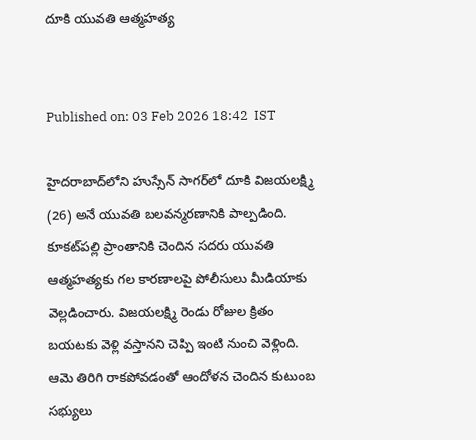దూకి యువతి ఆత్మహత్య


Published on: 03 Feb 2026 18:42  IST

హైదరాబాద్‌లోని హుస్సేన్ సాగర్‌లో దూకి విజయలక్ష్మి (26) అనే యువతి బలవన్మరణానికి పాల్పడింది. కూకట్‌పల్లి ప్రాంతానికి చెందిన సదరు యువతి ఆత్మహత్యకు గల కారణాలపై పోలీసులు మీడియాకు వెల్లడించారు. విజయలక్ష్మి రెండు రోజుల క్రితం బయటకు వెళ్లి వస్తానని చెప్పి ఇంటి నుంచి వెళ్లింది. ఆమె తిరిగి రాకపోవడంతో ఆందోళన చెందిన కుటుంబ సభ్యులు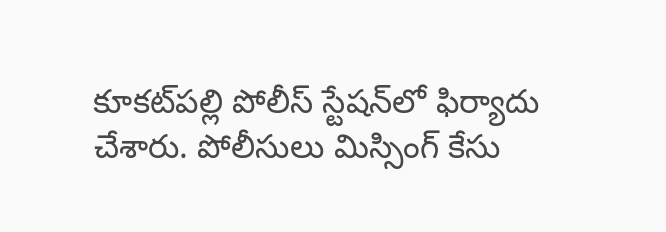కూకట్‌పల్లి పోలీస్ స్టేషన్‌లో ఫిర్యాదు చేశారు. పోలీసులు మిస్సింగ్ కేసు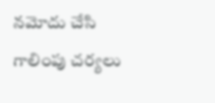నమోదు చేసి గాలింపు చర్యలు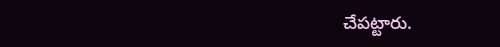చేపట్టారు.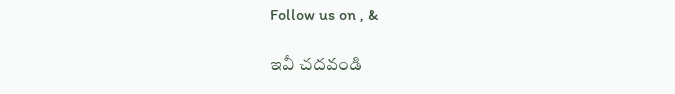Follow us on , &

ఇవీ చదవండి